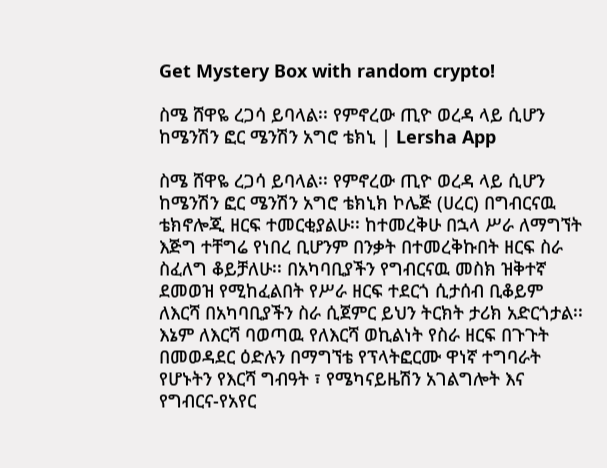Get Mystery Box with random crypto!

ስሜ ሸዋዬ ረጋሳ ይባላል፡፡ የምኖረው ጢዮ ወረዳ ላይ ሲሆን ከሜንሽን ፎር ሜንሽን አግሮ ቴክኒ | Lersha App

ስሜ ሸዋዬ ረጋሳ ይባላል፡፡ የምኖረው ጢዮ ወረዳ ላይ ሲሆን ከሜንሽን ፎር ሜንሽን አግሮ ቴክኒክ ኮሌጅ (ሀረር) በግብርናዉ ቴክኖሎጂ ዘርፍ ተመርቂያልሁ፡፡ ከተመረቅሁ በኋላ ሥራ ለማግኘት እጅግ ተቸግሬ የነበረ ቢሆንም በንቃት በተመረቅኩበት ዘርፍ ስራ ስፈለግ ቆይቻለሁ፡፡ በአካባቢያችን የግብርናዉ መስክ ዝቅተኛ ደመወዝ የሚከፈልበት የሥራ ዘርፍ ተደርጎ ሲታሰብ ቢቆይም ለእርሻ በአካባቢያችን ስራ ሲጀምር ይህን ትርክት ታሪክ አድርጎታል፡፡ እኔም ለእርሻ ባወጣዉ የለእርሻ ወኪልነት የስራ ዘርፍ በጉጉት በመወዳደር ዕድሉን በማግኘቴ የፕላትፎርሙ ዋነኛ ተግባራት የሆኑትን የእርሻ ግብዓት ፣ የሜካናይዜሽን አገልግሎት እና የግብርና-የአየር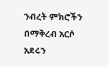ንብረት ምክሮችን በማቅረብ አርሶ አደሩን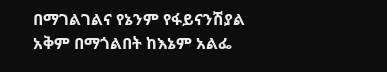በማገልገልና የኔንም የፋይናንሽያል አቅም በማጎልበት ከእኔም አልፌ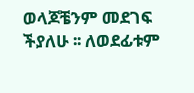ወላጆቼንም መደገፍ ችያለሁ ፡፡ ለወደፊቱም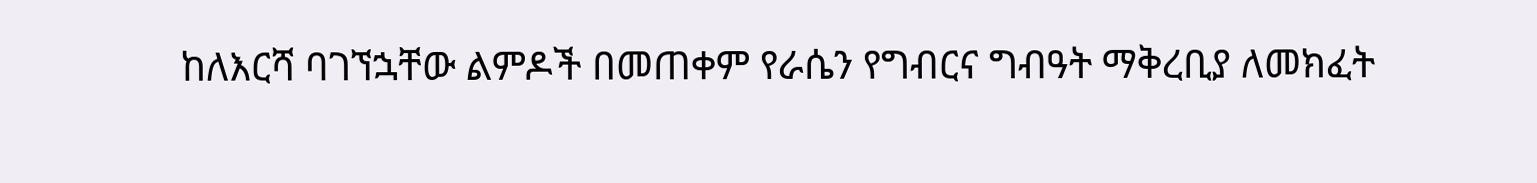ከለእርሻ ባገኘኋቸው ልምዶች በመጠቀም የራሴን የግብርና ግብዓት ማቅረቢያ ለመክፈት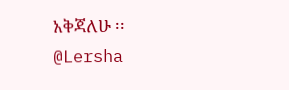አቅጃለሁ ፡፡
@Lersha